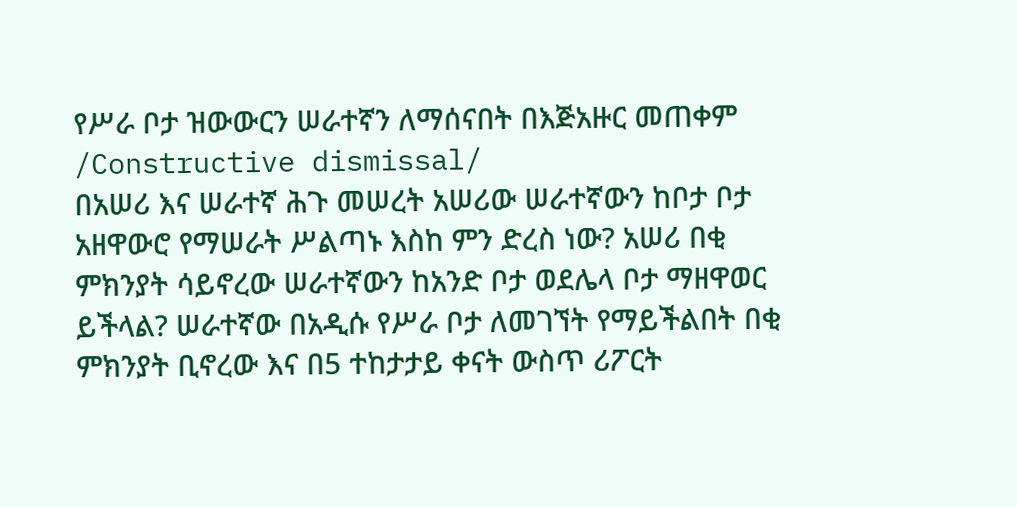የሥራ ቦታ ዝውውርን ሠራተኛን ለማሰናበት በእጅአዙር መጠቀም /Constructive dismissal/
በአሠሪ እና ሠራተኛ ሕጉ መሠረት አሠሪው ሠራተኛውን ከቦታ ቦታ አዘዋውሮ የማሠራት ሥልጣኑ እስከ ምን ድረስ ነው? አሠሪ በቂ ምክንያት ሳይኖረው ሠራተኛውን ከአንድ ቦታ ወደሌላ ቦታ ማዘዋወር ይችላል? ሠራተኛው በአዲሱ የሥራ ቦታ ለመገኘት የማይችልበት በቂ ምክንያት ቢኖረው እና በ5 ተከታታይ ቀናት ውስጥ ሪፖርት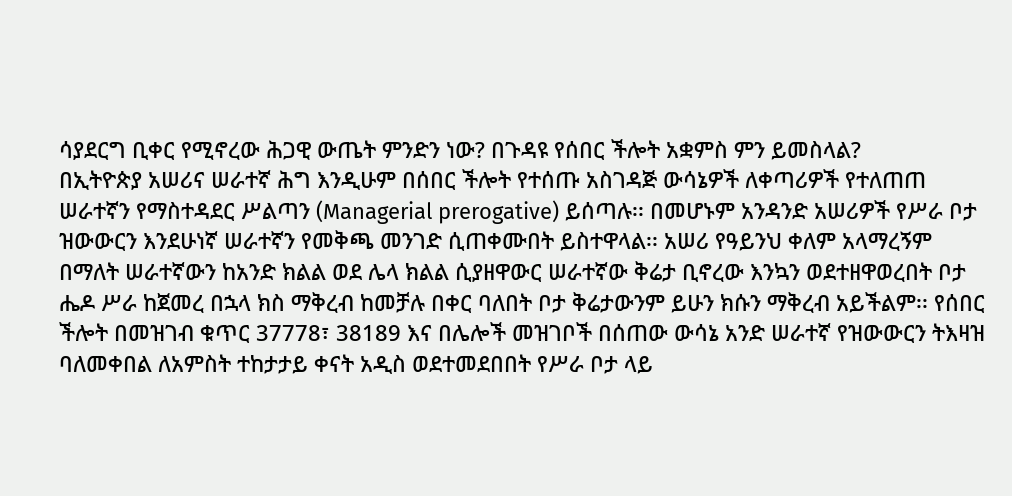ሳያደርግ ቢቀር የሚኖረው ሕጋዊ ውጤት ምንድን ነው? በጉዳዩ የሰበር ችሎት አቋምስ ምን ይመስላል?
በኢትዮጵያ አሠሪና ሠራተኛ ሕግ እንዲሁም በሰበር ችሎት የተሰጡ አስገዳጅ ውሳኔዎች ለቀጣሪዎች የተለጠጠ ሠራተኛን የማስተዳደር ሥልጣን (Managerial prerogative) ይሰጣሉ፡፡ በመሆኑም አንዳንድ አሠሪዎች የሥራ ቦታ ዝውውርን እንደሁነኛ ሠራተኛን የመቅጫ መንገድ ሲጠቀሙበት ይስተዋላል፡፡ አሠሪ የዓይንህ ቀለም አላማረኝም በማለት ሠራተኛውን ከአንድ ክልል ወደ ሌላ ክልል ሲያዘዋውር ሠራተኛው ቅሬታ ቢኖረው እንኳን ወደተዘዋወረበት ቦታ ሔዶ ሥራ ከጀመረ በኋላ ክስ ማቅረብ ከመቻሉ በቀር ባለበት ቦታ ቅሬታውንም ይሁን ክሱን ማቅረብ አይችልም፡፡ የሰበር ችሎት በመዝገብ ቁጥር 37778፣ 38189 እና በሌሎች መዝገቦች በሰጠው ውሳኔ አንድ ሠራተኛ የዝውውርን ትእዛዝ ባለመቀበል ለአምስት ተከታታይ ቀናት አዲስ ወደተመደበበት የሥራ ቦታ ላይ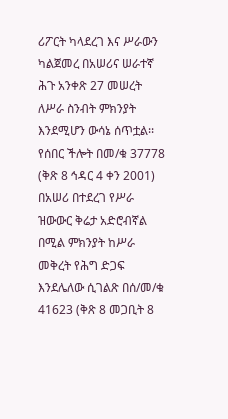ሪፖርት ካላደረገ እና ሥራውን ካልጀመረ በአሠሪና ሠራተኛ ሕጉ አንቀጽ 27 መሠረት ለሥራ ስንብት ምክንያት እንደሚሆን ውሳኔ ሰጥቷል፡፡
የሰበር ችሎት በመ/ቁ 37778 (ቅጽ 8 ኅዳር 4 ቀን 2001) በአሠሪ በተደረገ የሥራ ዝውውር ቅሬታ አድሮብኛል በሚል ምክንያት ከሥራ መቅረት የሕግ ድጋፍ እንደሌለው ሲገልጽ በሰ/መ/ቁ 41623 (ቅጽ 8 መጋቢት 8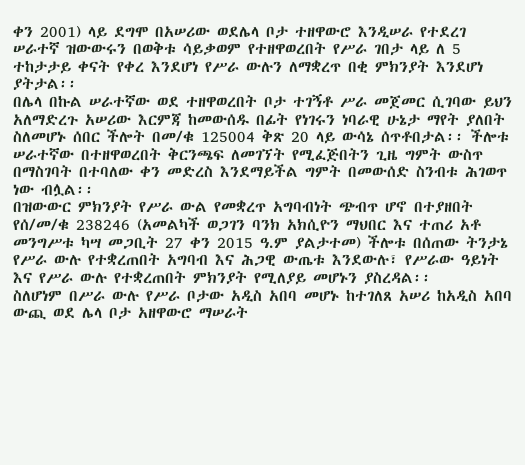ቀን 2001) ላይ ደግሞ በአሠሪው ወደሌላ ቦታ ተዘዋውሮ እንዲሠራ የተደረገ ሠራተኛ ዝውውሩን በወቅቱ ሳይቃወም የተዘዋወረበት የሥራ ገበታ ላይ ለ 5 ተከታታይ ቀናት የቀረ እንደሆነ የሥራ ውሉን ለማቋረጥ በቂ ምክንያት እንደሆነ ያትታል፡፡
በሌላ በኩል ሠራተኛው ወደ ተዘዋወረበት ቦታ ተገኝቶ ሥራ መጀመር ሲገባው ይህን አለማድረጉ አሠሪው እርምጃ ከመውሰዱ በፊት የነገሩን ነባራዊ ሁኔታ ማየት ያለበት ስለመሆኑ ሰበር ችሎት በመ/ቁ 125004 ቅጽ 20 ላይ ውሳኔ ሰጥቶበታል፡፡ ችሎቱ ሠራተኛው በተዘዋወረበት ቅርንጫፍ ለመገኘት የሚፈጅበትን ጊዜ ግምት ውስጥ በማስገባት በተባለው ቀን መድረስ እንደማይችል ግምት በመውሰድ ስንብቱ ሕገወጥ ነው ብሏል፡፡
በዝውውር ምክንያት የሥራ ውል የመቋረጥ አግባብነት ጭብጥ ሆኖ በተያዘበት የሰ/መ/ቁ 238246 (አመልካች ወጋገን ባንክ አክሲዮን ማህበር እና ተጠሪ አቶ መንግሥቱ ካሣ መጋቢት 27 ቀን 2015 ዓ.ም ያልታተመ) ችሎቱ በሰጠው ትንታኔ የሥራ ውሉ የተቋረጠበት አግባብ እና ሕጋዊ ውጤቱ እንደውሉ፣ የሥራው ዓይነት እና የሥራ ውሉ የተቋረጠበት ምክንያት የሚለያይ መሆኑን ያስረዳል፡፡
ስለሆነም በሥራ ውሉ የሥራ ቦታው አዲስ አበባ መሆኑ ከተገለጸ አሠሪ ከአዲስ አበባ ውጪ ወደ ሌላ ቦታ አዘዋውሮ ማሠራት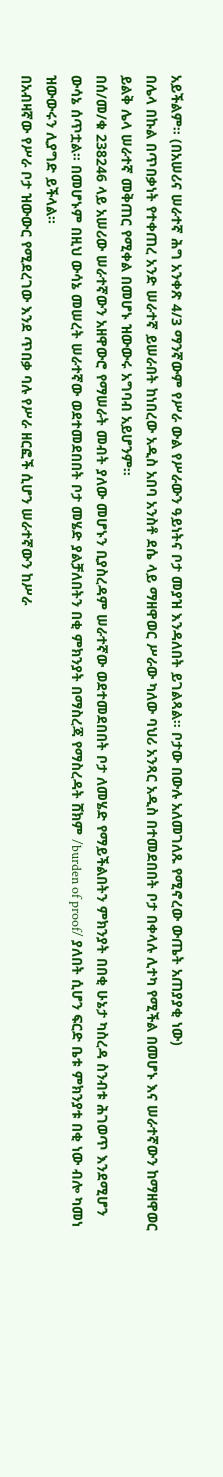አይችልም፡፡ (በአሠሪና ሠራተኛ ሕግ አንቀጽ 4/3 ማንኛውም የሥራ ውል የሥራውን ዓይነትና ቦታ መያዝ እንዳለበት ይገልጻል፡፡ ቦታው በውሉ አለመገለጹ የሚኖረው ውጤት አጠያያቂ ነው)
በሌላ በኩል በጥበቃነት የተቀጠረ አንድ ሠራተኛ ይሠራበት ከነበረው አዲስ አበባ አንስቶ ደሴ ላይ ማዘዋወር ሥራው ካለው ባህሪ አንጻር አዲስ በተመደበበት ቦታ በቀላሉ ሊተካ የሚችል በመሆኑ እና ሠራተኛውን ከማዘዋወር ይልቅ ሌላ ሠራተኛ መቅጠር የሚቀል በመሆኑ ዝውውሩ አግባብ አይሆንም፡፡
በሰ/መ/ቁ 238246 ላይ አሠሪው ሠራተኛውን አዘዋውሮ የማሠራት መብት ያለው መሆኑን ቢያስረዳም ሠራተኛው ወደተመደበበት ቦታ ለመሄድ የማይችልበትን ምክንያት በበቂ ሁኔታ ካስረዳ ስንብቱ ሕገወጥ እንደሚሆን ውሳኔ ሰጥቷል፡፡ በመሆኑም በዚህ ውሳኔ መሠረት ሠራተኛው ወደተመደበበት ቦታ መሄድ ያልቻለበትን በቂ ምክንያት በማስረጃ የማስረዳት ሸክም /burden of proof/ ያለበት ሲሆን ፍርድ ቤቱ ምክንያቱ በቂ ነው ብሎ ካመነ ዝውውሩን ሊያግድ ይችላል፡፡
በአብዛኛው የሥራ ቦታ ዝውውር የሚደረገው እንደ ጥበቃ ባሉ የሥራ ዘርፎች ሲሆን ሠራተኛውን ከሥራ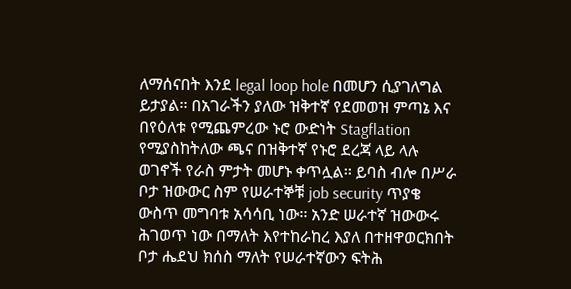ለማሰናበት እንደ legal loop hole በመሆን ሲያገለግል ይታያል፡፡ በአገራችን ያለው ዝቅተኛ የደመወዝ ምጣኔ እና በየዕለቱ የሚጨምረው ኑሮ ውድነት Stagflation የሚያስከትለው ጫና በዝቅተኛ የኑሮ ደረጃ ላይ ላሉ ወገኖች የራስ ምታት መሆኑ ቀጥሏል፡፡ ይባስ ብሎ በሥራ ቦታ ዝውውር ስም የሠራተኞቹ job security ጥያቄ ውስጥ መግባቱ አሳሳቢ ነው፡፡ አንድ ሠራተኛ ዝውውሩ ሕገወጥ ነው በማለት እየተከራከረ እያለ በተዘዋወርክበት ቦታ ሔደህ ክሰስ ማለት የሠራተኛውን ፍትሕ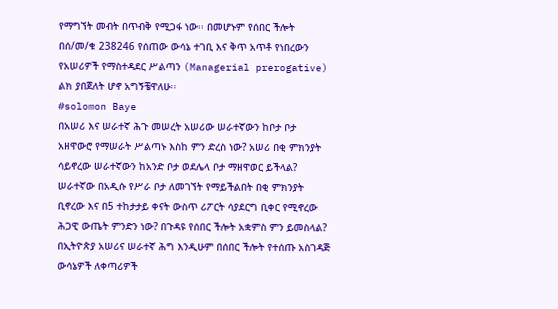የማግኘት መብት በጥብቅ የሚጋፋ ነው፡፡ በመሆኑም የሰበር ችሎት በሰ/መ/ቁ 238246 የሰጠው ውሳኔ ተገቢ እና ቅጥ አጥቶ የነበረውን የአሠሪዎች የማስተዳደር ሥልጣን (Managerial prerogative) ልክ ያበጀለት ሆኖ አግኝቼዋለሁ፡፡
#solomon Baye
በአሠሪ እና ሠራተኛ ሕጉ መሠረት አሠሪው ሠራተኛውን ከቦታ ቦታ አዘዋውሮ የማሠራት ሥልጣኑ እስከ ምን ድረስ ነው? አሠሪ በቂ ምክንያት ሳይኖረው ሠራተኛውን ከአንድ ቦታ ወደሌላ ቦታ ማዘዋወር ይችላል? ሠራተኛው በአዲሱ የሥራ ቦታ ለመገኘት የማይችልበት በቂ ምክንያት ቢኖረው እና በ5 ተከታታይ ቀናት ውስጥ ሪፖርት ሳያደርግ ቢቀር የሚኖረው ሕጋዊ ውጤት ምንድን ነው? በጉዳዩ የሰበር ችሎት አቋምስ ምን ይመስላል?
በኢትዮጵያ አሠሪና ሠራተኛ ሕግ እንዲሁም በሰበር ችሎት የተሰጡ አስገዳጅ ውሳኔዎች ለቀጣሪዎች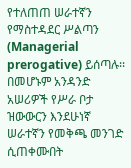የተለጠጠ ሠራተኛን የማስተዳደር ሥልጣን (Managerial prerogative) ይሰጣሉ፡፡ በመሆኑም አንዳንድ አሠሪዎች የሥራ ቦታ ዝውውርን እንደሁነኛ ሠራተኛን የመቅጫ መንገድ ሲጠቀሙበት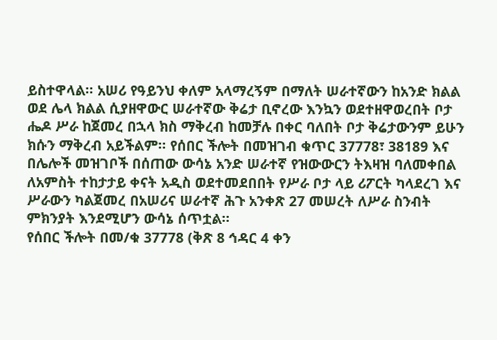ይስተዋላል፡፡ አሠሪ የዓይንህ ቀለም አላማረኝም በማለት ሠራተኛውን ከአንድ ክልል ወደ ሌላ ክልል ሲያዘዋውር ሠራተኛው ቅሬታ ቢኖረው እንኳን ወደተዘዋወረበት ቦታ ሔዶ ሥራ ከጀመረ በኋላ ክስ ማቅረብ ከመቻሉ በቀር ባለበት ቦታ ቅሬታውንም ይሁን ክሱን ማቅረብ አይችልም፡፡ የሰበር ችሎት በመዝገብ ቁጥር 37778፣ 38189 እና በሌሎች መዝገቦች በሰጠው ውሳኔ አንድ ሠራተኛ የዝውውርን ትእዛዝ ባለመቀበል ለአምስት ተከታታይ ቀናት አዲስ ወደተመደበበት የሥራ ቦታ ላይ ሪፖርት ካላደረገ እና ሥራውን ካልጀመረ በአሠሪና ሠራተኛ ሕጉ አንቀጽ 27 መሠረት ለሥራ ስንብት ምክንያት እንደሚሆን ውሳኔ ሰጥቷል፡፡
የሰበር ችሎት በመ/ቁ 37778 (ቅጽ 8 ኅዳር 4 ቀን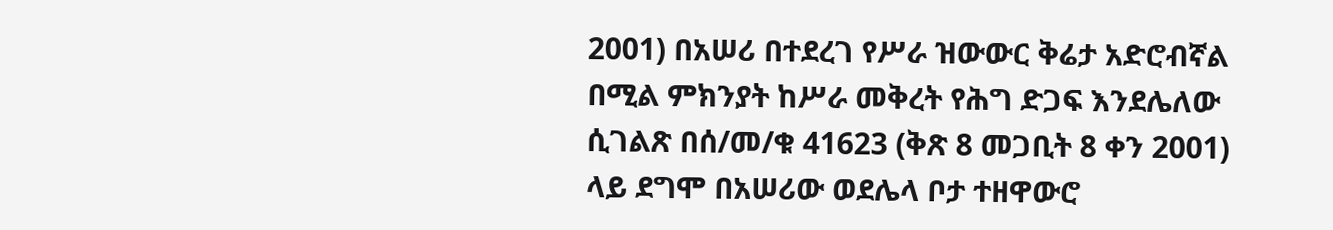2001) በአሠሪ በተደረገ የሥራ ዝውውር ቅሬታ አድሮብኛል በሚል ምክንያት ከሥራ መቅረት የሕግ ድጋፍ እንደሌለው ሲገልጽ በሰ/መ/ቁ 41623 (ቅጽ 8 መጋቢት 8 ቀን 2001) ላይ ደግሞ በአሠሪው ወደሌላ ቦታ ተዘዋውሮ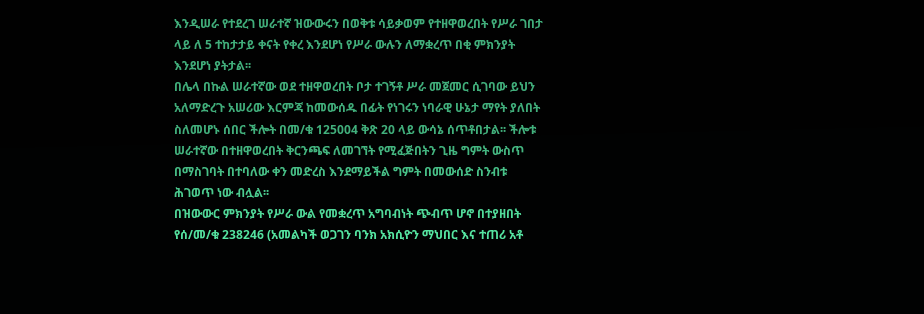እንዲሠራ የተደረገ ሠራተኛ ዝውውሩን በወቅቱ ሳይቃወም የተዘዋወረበት የሥራ ገበታ ላይ ለ 5 ተከታታይ ቀናት የቀረ እንደሆነ የሥራ ውሉን ለማቋረጥ በቂ ምክንያት እንደሆነ ያትታል፡፡
በሌላ በኩል ሠራተኛው ወደ ተዘዋወረበት ቦታ ተገኝቶ ሥራ መጀመር ሲገባው ይህን አለማድረጉ አሠሪው እርምጃ ከመውሰዱ በፊት የነገሩን ነባራዊ ሁኔታ ማየት ያለበት ስለመሆኑ ሰበር ችሎት በመ/ቁ 125004 ቅጽ 20 ላይ ውሳኔ ሰጥቶበታል፡፡ ችሎቱ ሠራተኛው በተዘዋወረበት ቅርንጫፍ ለመገኘት የሚፈጅበትን ጊዜ ግምት ውስጥ በማስገባት በተባለው ቀን መድረስ እንደማይችል ግምት በመውሰድ ስንብቱ ሕገወጥ ነው ብሏል፡፡
በዝውውር ምክንያት የሥራ ውል የመቋረጥ አግባብነት ጭብጥ ሆኖ በተያዘበት የሰ/መ/ቁ 238246 (አመልካች ወጋገን ባንክ አክሲዮን ማህበር እና ተጠሪ አቶ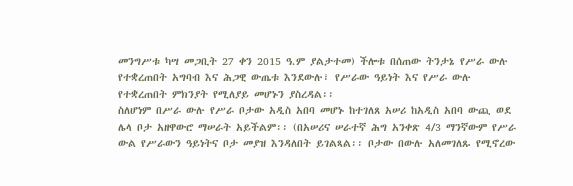መንግሥቱ ካሣ መጋቢት 27 ቀን 2015 ዓ.ም ያልታተመ) ችሎቱ በሰጠው ትንታኔ የሥራ ውሉ የተቋረጠበት አግባብ እና ሕጋዊ ውጤቱ እንደውሉ፣ የሥራው ዓይነት እና የሥራ ውሉ የተቋረጠበት ምክንያት የሚለያይ መሆኑን ያስረዳል፡፡
ስለሆነም በሥራ ውሉ የሥራ ቦታው አዲስ አበባ መሆኑ ከተገለጸ አሠሪ ከአዲስ አበባ ውጪ ወደ ሌላ ቦታ አዘዋውሮ ማሠራት አይችልም፡፡ (በአሠሪና ሠራተኛ ሕግ አንቀጽ 4/3 ማንኛውም የሥራ ውል የሥራውን ዓይነትና ቦታ መያዝ እንዳለበት ይገልጻል፡፡ ቦታው በውሉ አለመገለጹ የሚኖረው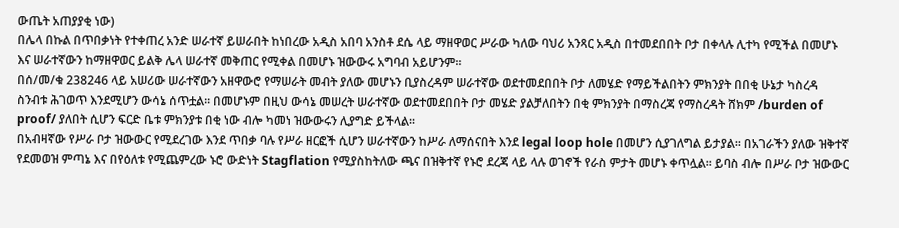ውጤት አጠያያቂ ነው)
በሌላ በኩል በጥበቃነት የተቀጠረ አንድ ሠራተኛ ይሠራበት ከነበረው አዲስ አበባ አንስቶ ደሴ ላይ ማዘዋወር ሥራው ካለው ባህሪ አንጻር አዲስ በተመደበበት ቦታ በቀላሉ ሊተካ የሚችል በመሆኑ እና ሠራተኛውን ከማዘዋወር ይልቅ ሌላ ሠራተኛ መቅጠር የሚቀል በመሆኑ ዝውውሩ አግባብ አይሆንም፡፡
በሰ/መ/ቁ 238246 ላይ አሠሪው ሠራተኛውን አዘዋውሮ የማሠራት መብት ያለው መሆኑን ቢያስረዳም ሠራተኛው ወደተመደበበት ቦታ ለመሄድ የማይችልበትን ምክንያት በበቂ ሁኔታ ካስረዳ ስንብቱ ሕገወጥ እንደሚሆን ውሳኔ ሰጥቷል፡፡ በመሆኑም በዚህ ውሳኔ መሠረት ሠራተኛው ወደተመደበበት ቦታ መሄድ ያልቻለበትን በቂ ምክንያት በማስረጃ የማስረዳት ሸክም /burden of proof/ ያለበት ሲሆን ፍርድ ቤቱ ምክንያቱ በቂ ነው ብሎ ካመነ ዝውውሩን ሊያግድ ይችላል፡፡
በአብዛኛው የሥራ ቦታ ዝውውር የሚደረገው እንደ ጥበቃ ባሉ የሥራ ዘርፎች ሲሆን ሠራተኛውን ከሥራ ለማሰናበት እንደ legal loop hole በመሆን ሲያገለግል ይታያል፡፡ በአገራችን ያለው ዝቅተኛ የደመወዝ ምጣኔ እና በየዕለቱ የሚጨምረው ኑሮ ውድነት Stagflation የሚያስከትለው ጫና በዝቅተኛ የኑሮ ደረጃ ላይ ላሉ ወገኖች የራስ ምታት መሆኑ ቀጥሏል፡፡ ይባስ ብሎ በሥራ ቦታ ዝውውር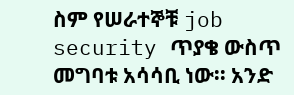ስም የሠራተኞቹ job security ጥያቄ ውስጥ መግባቱ አሳሳቢ ነው፡፡ አንድ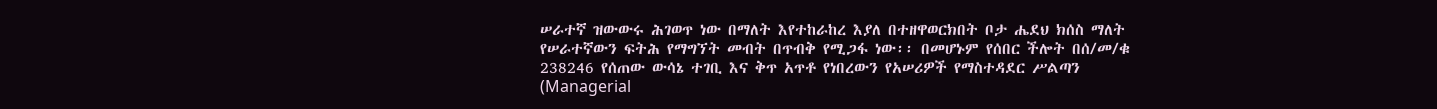ሠራተኛ ዝውውሩ ሕገወጥ ነው በማለት እየተከራከረ እያለ በተዘዋወርክበት ቦታ ሔደህ ክሰስ ማለት የሠራተኛውን ፍትሕ የማግኘት መብት በጥብቅ የሚጋፋ ነው፡፡ በመሆኑም የሰበር ችሎት በሰ/መ/ቁ 238246 የሰጠው ውሳኔ ተገቢ እና ቅጥ አጥቶ የነበረውን የአሠሪዎች የማስተዳደር ሥልጣን (Managerial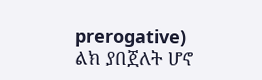prerogative) ልክ ያበጀለት ሆኖ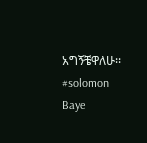አግኝቼዋለሁ፡፡
#solomon Baye